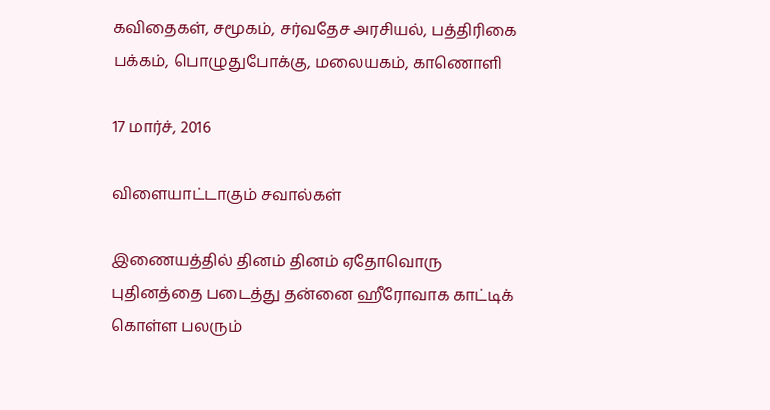கவிதைகள், சமூகம், சர்வதேச அரசியல், பத்திரிகை பக்கம், பொழுதுபோக்கு, மலையகம், காணொளி

17 மார்ச், 2016

விளையாட்டாகும் சவால்கள்

இணையத்தில் தினம் தினம் ஏதோவொரு புதினத்தை படைத்து தன்னை ஹீரோவாக காட்டிக் கொள்ள பலரும்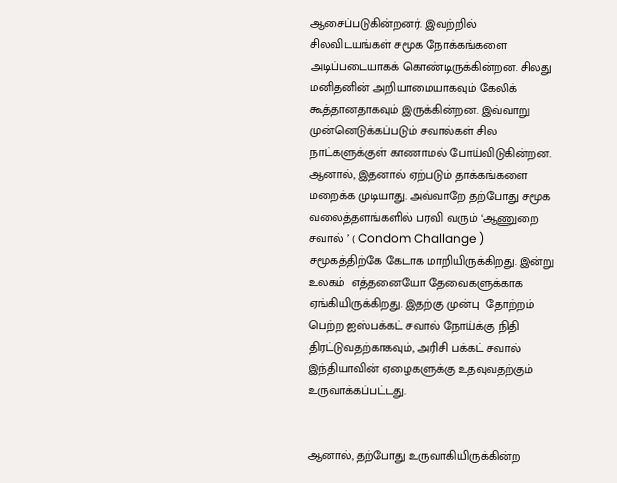ஆசைப்படுகின்றனர். இவற்றில் சிலவிடயங்கள் சமூக நோக்கங்களை அடிப்படையாகக் கொண்டிருக்கின்றன. சிலது மனிதனின் அறியாமையாகவும் கேலிக் கூத்தானதாகவும் இருக்கின்றன. இவ்வாறு முன்னெடுக்கப்படும் சவால்கள் சில நாட்களுக்குள் காணாமல் போய்விடுகின்றன. ஆனால், இதனால் ஏற்படும் தாக்கங்களை மறைக்க முடியாது. அவ்வாறே தற்போது சமூக வலைத்தளங்களில் பரவி வரும் ‘ஆணுறை சவால் ’ ( Condom Challange )  சமூகத்திற்கே கேடாக மாறியிருக்கிறது. இன்று உலகம்  எத்தனையோ தேவைகளுக்காக ஏங்கியிருக்கிறது. இதற்கு முன்பு  தோற்றம் பெற்ற ஐஸ்பக்கட் சவால் நோய்க்கு நிதி திரட்டுவதற்காகவும், அரிசி பக்கட் சவால் இந்தியாவின் ஏழைகளுக்கு உதவுவதற்கும் உருவாக்கப்பட்டது.


ஆனால், தற்போது உருவாகியிருக்கின்ற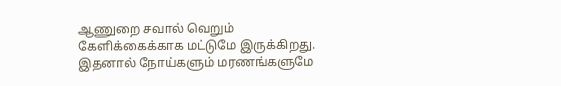ஆணுறை சவால் வெறும் கேளிக்கைக்காக மட்டுமே இருக்கிறது. இதனால் நோய்களும் மரணங்களுமே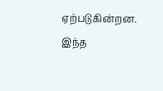ஏற்படுகின்றன. இந்த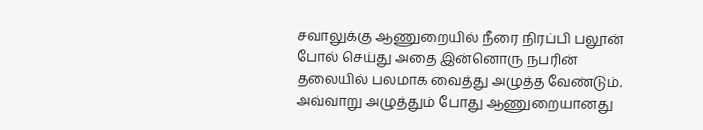சவாலுக்கு ஆணுறையில் நீரை நிரப்பி பலூன் போல் செய்து அதை இன்னொரு நபரின் தலையில் பலமாக வைத்து அழுத்த வேண்டும். அவ்வாறு அழுத்தும் போது ஆணுறையானது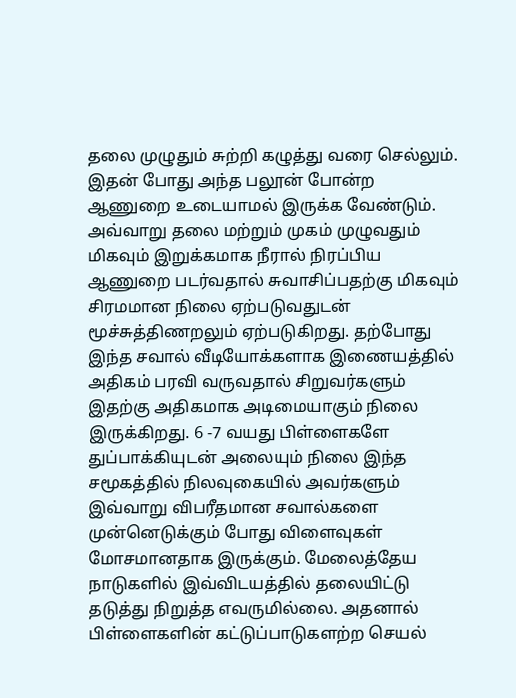தலை முழுதும் சுற்றி கழுத்து வரை செல்லும். இதன் போது அந்த பலூன் போன்ற ஆணுறை உடையாமல் இருக்க வேண்டும். அவ்வாறு தலை மற்றும் முகம் முழுவதும் மிகவும் இறுக்கமாக நீரால் நிரப்பிய ஆணுறை படர்வதால் சுவாசிப்பதற்கு மிகவும் சிரமமான நிலை ஏற்படுவதுடன் மூச்சுத்திணறலும் ஏற்படுகிறது. தற்போது இந்த சவால் வீடியோக்களாக இணையத்தில் அதிகம் பரவி வருவதால் சிறுவர்களும் இதற்கு அதிகமாக அடிமையாகும் நிலை இருக்கிறது. 6 -7 வயது பிள்ளைகளே துப்பாக்கியுடன் அலையும் நிலை இந்த சமூகத்தில் நிலவுகையில் அவர்களும் இவ்வாறு விபரீதமான சவால்களை முன்னெடுக்கும் போது விளைவுகள் மோசமானதாக இருக்கும். மேலைத்தேய நாடுகளில் இவ்விடயத்தில் தலையிட்டு தடுத்து நிறுத்த எவருமில்லை. அதனால் பிள்ளைகளின் கட்டுப்பாடுகளற்ற செயல்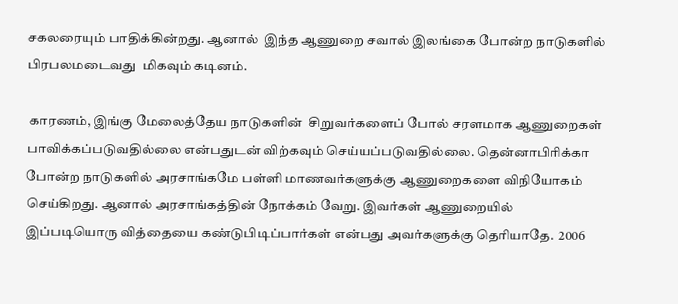சகலரையும் பாதிக்கின்றது. ஆனால்  இந்த ஆணுறை சவால் இலங்கை போன்ற நாடுகளில் பிரபலமடைவது  மிகவும் கடினம்.

 காரணம், இங்கு மேலைத்தேய நாடுகளின்  சிறுவர்களைப் போல் சரளமாக ஆணுறைகள் பாவிக்கப்படுவதில்லை என்பதுடன் விற்கவும் செய்யப்படுவதில்லை. தென்னாபிரிக்கா போன்ற நாடுகளில் அரசாங்கமே பள்ளி மாணவர்களுக்கு ஆணுறைகளை விநியோகம் செய்கிறது. ஆனால் அரசாங்கத்தின் நோக்கம் வேறு. இவர்கள் ஆணுறையில்  இப்படியொரு வித்தையை கண்டுபிடிப்பார்கள் என்பது அவர்களுக்கு தெரியாதே.  2006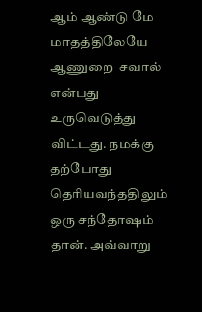ஆம் ஆண்டு மே மாதத்திலேயே ஆணுறை  சவால் என்பது உருவெடுத்து விட்டது. நமக்கு தற்போது தெரியவந்ததிலும் ஒரு சந்தோஷம் தான். அவ்வாறு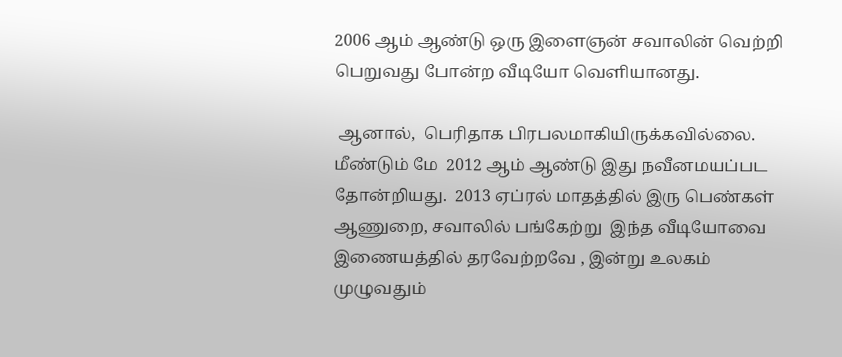2006 ஆம் ஆண்டு ஒரு இளைஞன் சவாலின் வெற்றி பெறுவது போன்ற வீடியோ வெளியானது.

 ஆனால்,  பெரிதாக பிரபலமாகியிருக்கவில்லை. மீண்டும் மே  2012 ஆம் ஆண்டு இது நவீனமயப்பட தோன்றியது.  2013 ஏப்ரல் மாதத்தில் இரு பெண்கள் ஆணுறை, சவாலில் பங்கேற்று  இந்த வீடியோவை இணையத்தில் தரவேற்றவே , இன்று உலகம் முழுவதும்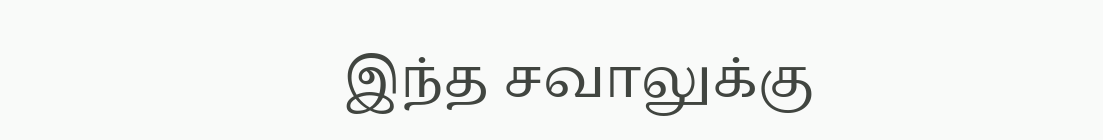இந்த சவாலுக்கு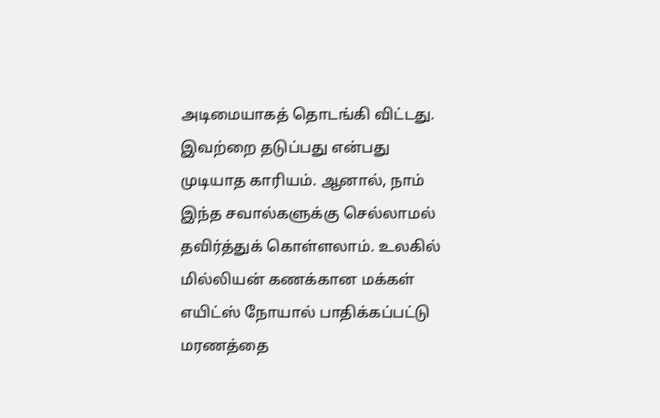அடிமையாகத் தொடங்கி விட்டது. இவற்றை தடுப்பது என்பது முடியாத காரியம். ஆனால், நாம் இந்த சவால்களுக்கு செல்லாமல் தவிர்த்துக் கொள்ளலாம். உலகில் மில்லியன் கணக்கான மக்கள்  எயிட்ஸ் நோயால் பாதிக்கப்பட்டு மரணத்தை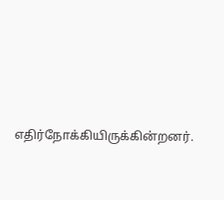எதிர்நோக்கியிருக்கின்றனர்.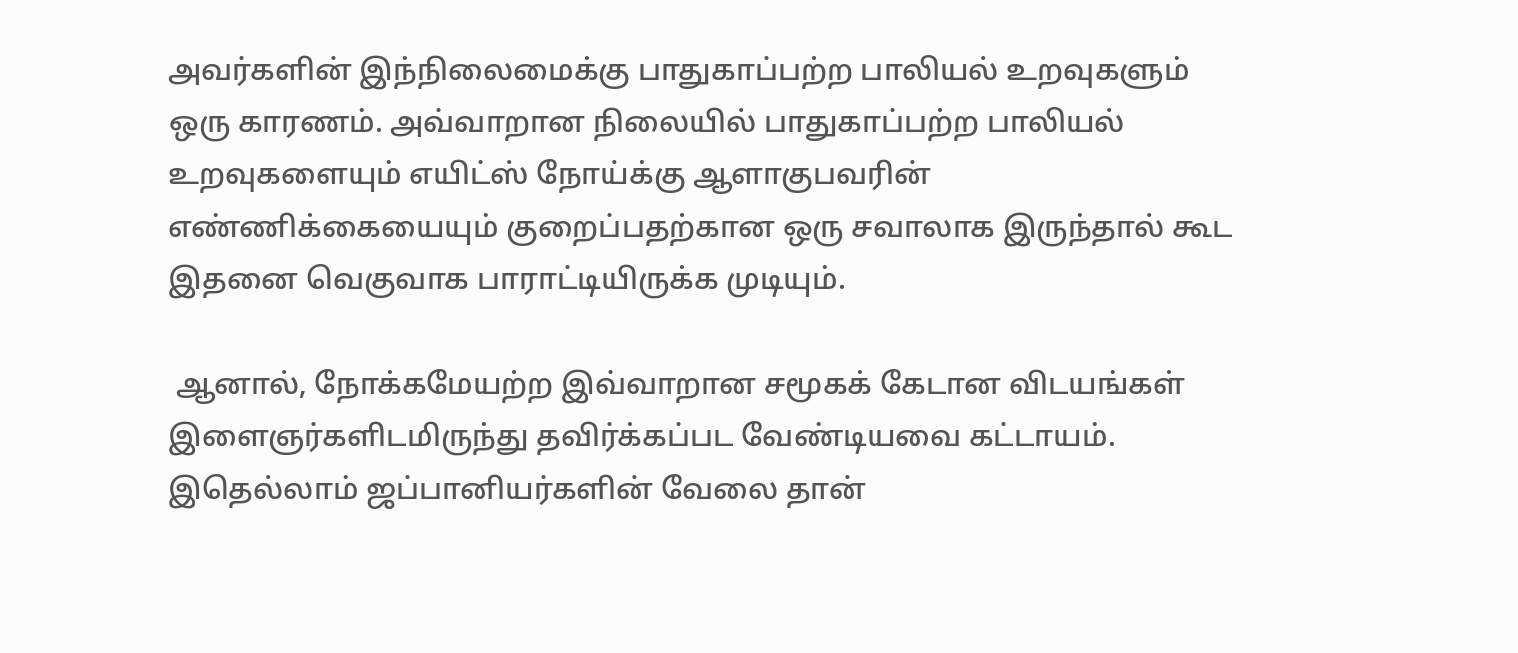அவர்களின் இந்நிலைமைக்கு பாதுகாப்பற்ற பாலியல் உறவுகளும் ஒரு காரணம். அவ்வாறான நிலையில் பாதுகாப்பற்ற பாலியல் உறவுகளையும் எயிட்ஸ் நோய்க்கு ஆளாகுபவரின் எண்ணிக்கையையும் குறைப்பதற்கான ஒரு சவாலாக இருந்தால் கூட இதனை வெகுவாக பாராட்டியிருக்க முடியும்.

 ஆனால், நோக்கமேயற்ற இவ்வாறான சமூகக் கேடான விடயங்கள் இளைஞர்களிடமிருந்து தவிர்க்கப்பட வேண்டியவை கட்டாயம். இதெல்லாம் ஜப்பானியர்களின் வேலை தான்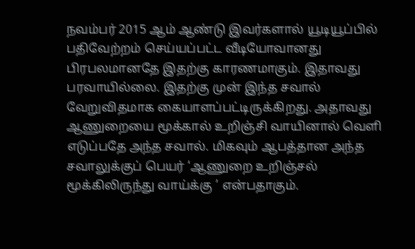நவம்பர் 2015 ஆம் ஆண்டு இவர்களால் யூடியூப்பில் பதிவேற்றம் செய்யப்பட்ட வீடியோவானது பிரபலமானதே இதற்கு காரணமாகும். இதாவது பரவாயில்லை. இதற்கு முன் இந்த சவால் வேறுவிதமாக கையாளப்பட்டிருக்கிறது. அதாவது ஆணுறையை மூக்கால் உறிஞ்சி வாயினால் வெளி எடுப்பதே அந்த சவால். மிகவும் ஆபத்தான அந்த சவாலுக்குப் பெயர் ‘ஆணுறை உறிஞ்சல் மூக்கிலிருந்து வாய்க்கு ’ என்பதாகும்.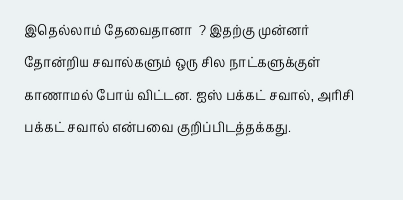இதெல்லாம் தேவைதானா  ? இதற்கு முன்னர் தோன்றிய சவால்களும் ஒரு சில நாட்களுக்குள் காணாமல் போய் விட்டன. ஐஸ் பக்கட் சவால், அரிசி பக்கட் சவால் என்பவை குறிப்பிடத்தக்கது.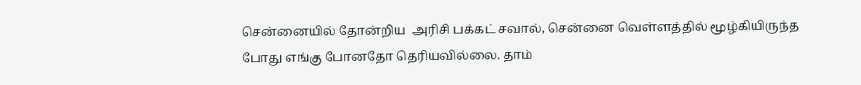சென்னையில் தோன்றிய  அரிசி பக்கட் சவால், சென்னை வெள்ளத்தில் மூழ்கியிருந்த போது எங்கு போனதோ தெரியவில்லை. தாம்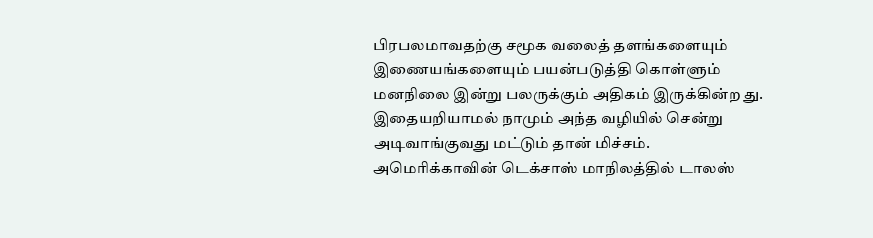பிரபலமாவதற்கு சமூக வலைத் தளங்களையும் இணையங்களையும் பயன்படுத்தி கொள்ளும் மனநிலை இன்று பலருக்கும் அதிகம் இருக்கின்ற து. இதையறியாமல் நாமும் அந்த வழியில் சென்று அடிவாங்குவது மட்டும் தான் மிச்சம். அமெரிக்காவின் டெக்சாஸ் மாநிலத்தில் டாலஸ்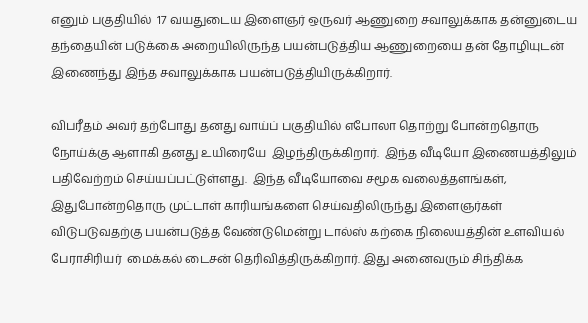எனும் பகுதியில்  17 வயதுடைய இளைஞர் ஒருவர் ஆணுறை சவாலுக்காக தன்னுடைய  தந்தையின் படுக்கை அறையிலிருந்த பயன்படுத்திய ஆணுறையை தன் தோழியுடன் இணைந்து இந்த சவாலுக்காக பயன்படுத்தியிருக்கிறார்.

விபரீதம் அவர் தற்போது தனது வாய்ப் பகுதியில் எபோலா தொற்று போன்றதொரு நோய்க்கு ஆளாகி தனது உயிரையே  இழந்திருக்கிறார்.  இந்த வீடியோ இணையத்திலும் பதிவேற்றம் செய்யப்பட்டுள்ளது.  இந்த வீடியோவை சமூக வலைத்தளங்கள், இதுபோன்றதொரு முட்டாள் காரியங்களை செய்வதிலிருந்து இளைஞர்கள் விடுபடுவதற்கு பயன்படுத்த வேண்டுமென்று டால்ஸ் கற்கை நிலையத்தின் உளவியல் பேராசிரியர்  மைக்கல் டைசன் தெரிவித்திருக்கிறார். இது அனைவரும் சிந்திக்க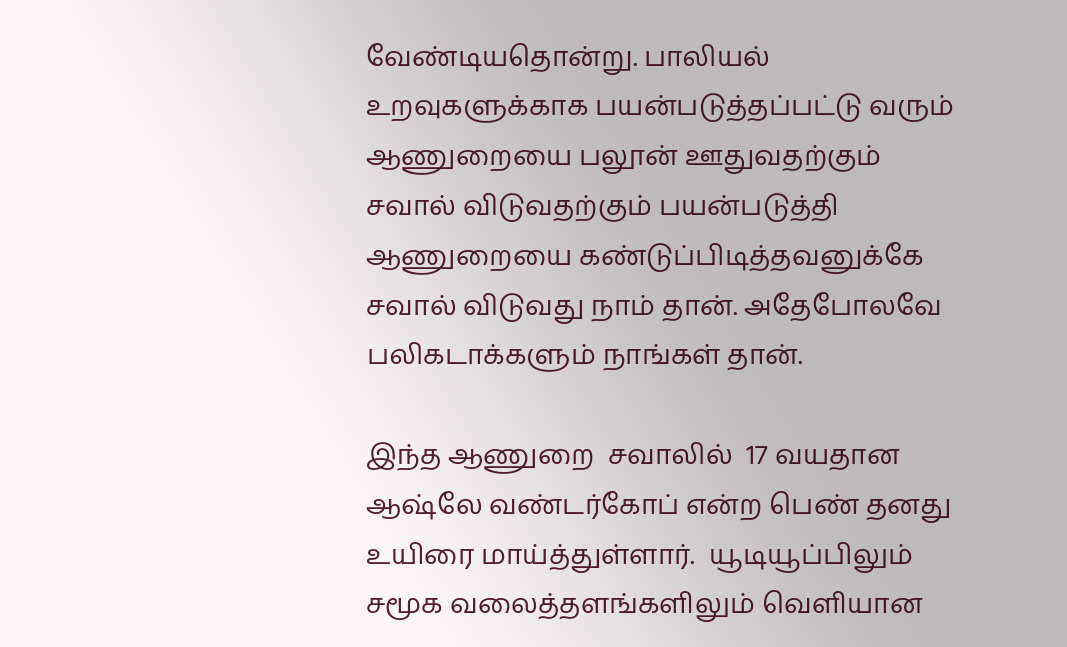வேண்டியதொன்று. பாலியல் உறவுகளுக்காக பயன்படுத்தப்பட்டு வரும் ஆணுறையை பலூன் ஊதுவதற்கும் சவால் விடுவதற்கும் பயன்படுத்தி ஆணுறையை கண்டுப்பிடித்தவனுக்கே சவால் விடுவது நாம் தான். அதேபோலவே பலிகடாக்களும் நாங்கள் தான்.

இந்த ஆணுறை  சவாலில்  17 வயதான ஆஷ்லே வண்டர்கோப் என்ற பெண் தனது உயிரை மாய்த்துள்ளார்.  யூடியூப்பிலும் சமூக வலைத்தளங்களிலும் வெளியான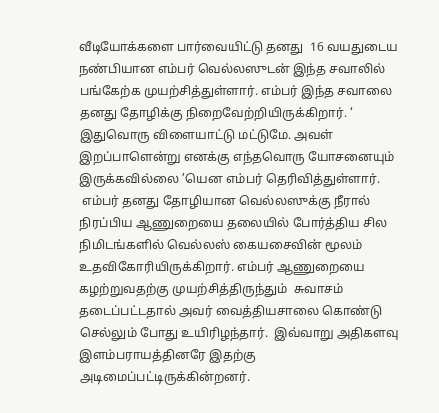வீடியோக்களை பார்வையிட்டு தனது  16 வயதுடைய நண்பியான எம்பர் வெல்லஸுடன் இந்த சவாலில் பங்கேற்க முயற்சித்துள்ளார். எம்பர் இந்த சவாலை தனது தோழிக்கு நிறைவேற்றியிருக்கிறார். ‘ இதுவொரு விளையாட்டு மட்டுமே. அவள் இறப்பாளென்று எனக்கு எந்தவொரு யோசனையும் இருக்கவில்லை ’யென எம்பர் தெரிவித்துள்ளார்.
 எம்பர் தனது தோழியான வெல்லஸுக்கு நீரால் நிரப்பிய ஆணுறையை தலையில் போர்த்திய சில நிமிடங்களில் வெல்லஸ் கையசைவின் மூலம் உதவிகோரியிருக்கிறார். எம்பர் ஆணுறையை  கழற்றுவதற்கு முயற்சித்திருந்தும்  சுவாசம் தடைப்பட்டதால் அவர் வைத்தியசாலை கொண்டு செல்லும் போது உயிரிழந்தார்.  இவ்வாறு அதிகளவு இளம்பராயத்தினரே இதற்கு அடிமைப்பட்டிருக்கின்றனர்.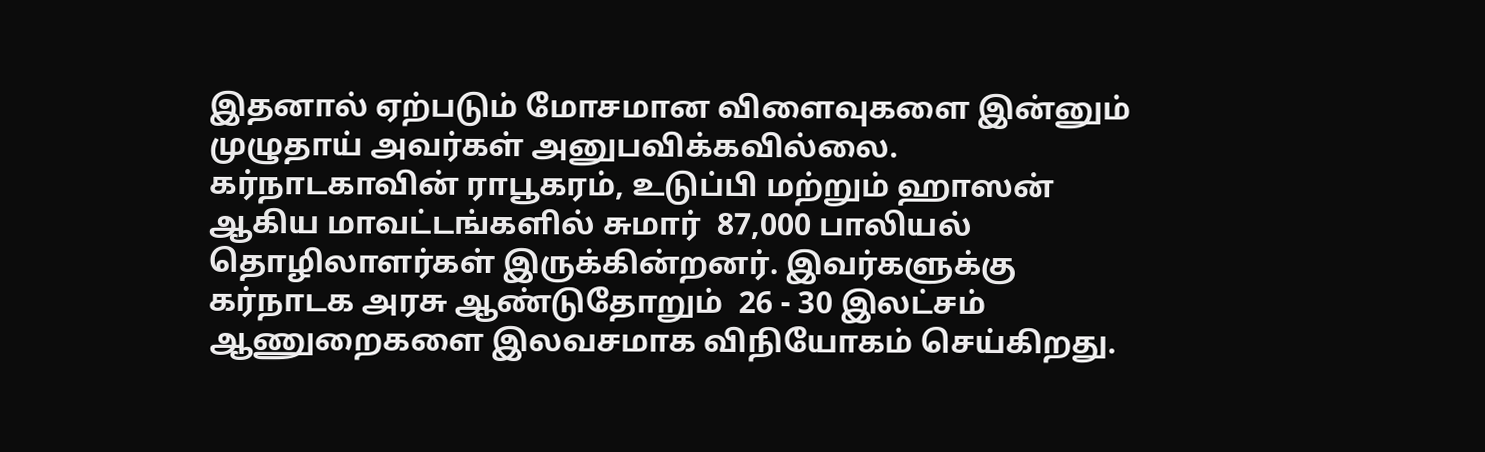இதனால் ஏற்படும் மோசமான விளைவுகளை இன்னும் முழுதாய் அவர்கள் அனுபவிக்கவில்லை. கர்நாடகாவின் ராபூகரம், உடுப்பி மற்றும் ஹாஸன்  ஆகிய மாவட்டங்களில் சுமார்  87,000 பாலியல் தொழிலாளர்கள் இருக்கின்றனர். இவர்களுக்கு கர்நாடக அரசு ஆண்டுதோறும்  26 - 30 இலட்சம் ஆணுறைகளை இலவசமாக விநியோகம் செய்கிறது.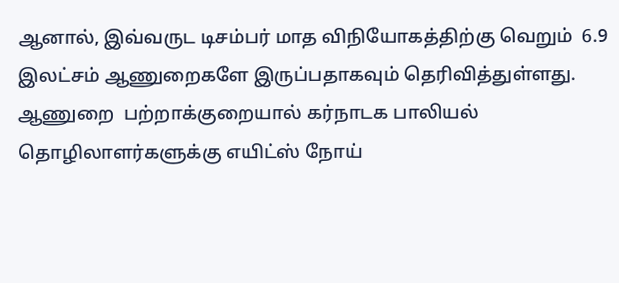ஆனால், இவ்வருட டிசம்பர் மாத விநியோகத்திற்கு வெறும்  6.9 இலட்சம் ஆணுறைகளே இருப்பதாகவும் தெரிவித்துள்ளது. ஆணுறை  பற்றாக்குறையால் கர்நாடக பாலியல் தொழிலாளர்களுக்கு எயிட்ஸ் நோய்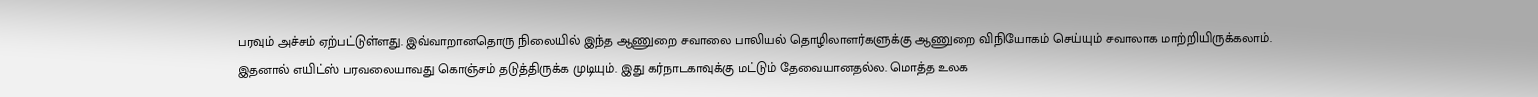பரவும் அச்சம் ஏற்பட்டுள்ளது. இவ்வாறானதொரு நிலையில் இந்த ஆணுறை சவாலை பாலியல் தொழிலாளர்களுக்கு ஆணுறை விநியோகம் செய்யும் சவாலாக மாற்றியிருக்கலாம். இதனால் எயிட்ஸ் பரவலையாவது கொஞ்சம் தடுத்திருக்க முடியும். இது கர்நாடகாவுக்கு மட்டும் தேவையானதல்ல. மொத்த உலக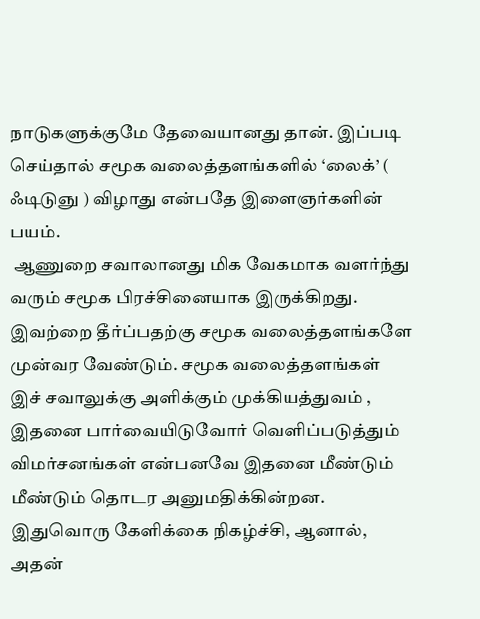நாடுகளுக்குமே தேவையானது தான். இப்படி செய்தால் சமூக வலைத்தளங்களில் ‘லைக்’ ( ஃடிடுஞு ) விழாது என்பதே இளைஞர்களின் பயம்.
 ஆணுறை சவாலானது மிக வேகமாக வளர்ந்து வரும் சமூக பிரச்சினையாக இருக்கிறது. இவற்றை தீர்ப்பதற்கு சமூக வலைத்தளங்களே முன்வர வேண்டும். சமூக வலைத்தளங்கள் இச் சவாலுக்கு அளிக்கும் முக்கியத்துவம் , இதனை பார்வையிடுவோர் வெளிப்படுத்தும் விமர்சனங்கள் என்பனவே இதனை மீண்டும் மீண்டும் தொடர அனுமதிக்கின்றன. இதுவொரு கேளிக்கை நிகழ்ச்சி, ஆனால், அதன்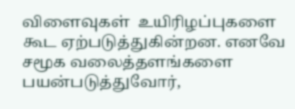விளைவுகள்  உயிரிழப்புகளை கூட ஏற்படுத்துகின்றன. எனவே சமூக வலைத்தளங்களை பயன்படுத்துவோர்,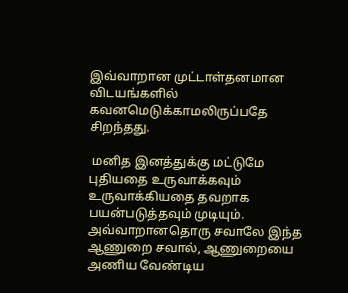இவ்வாறான முட்டாள்தனமான விடயங்களில் கவனமெடுக்காமலிருப்பதே சிறந்தது.

 மனித இனத்துக்கு மட்டுமே புதியதை உருவாக்கவும் உருவாக்கியதை தவறாக பயன்படுத்தவும் முடியும். அவ்வாறானதொரு சவாலே இந்த ஆணுறை சவால், ஆணுறையை அணிய வேண்டிய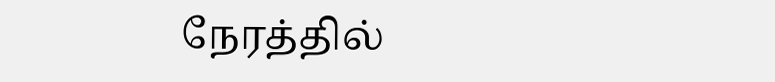நேரத்தில்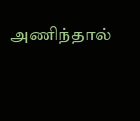அணிந்தால்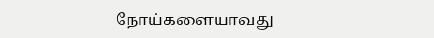நோய்களையாவது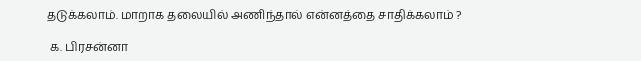தடுக்கலாம். மாறாக தலையில் அணிந்தால் என்னத்தை சாதிக்கலாம் ?

 க. பிரசன்னா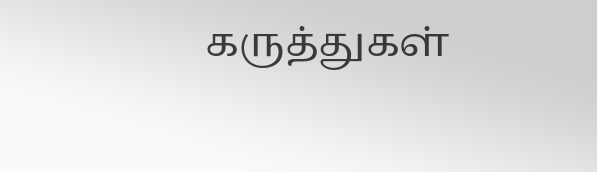கருத்துகள்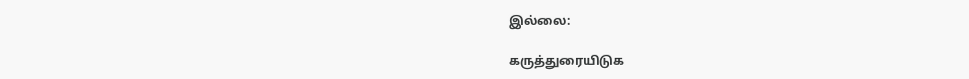இல்லை:

கருத்துரையிடுக